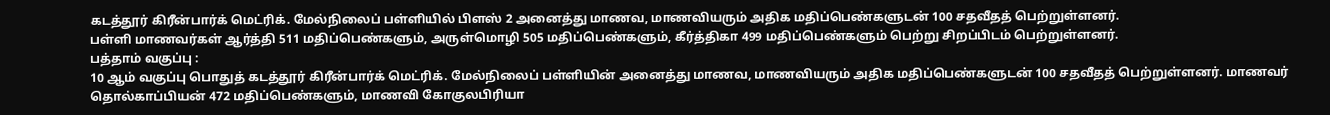கடத்தூர் கிரீன்பார்க் மெட்ரிக். மேல்நிலைப் பள்ளியில் பிளஸ் 2 அனைத்து மாணவ, மாணவியரும் அதிக மதிப்பெண்களுடன் 100 சதவீதத் பெற்றுள்ளனர்.
பள்ளி மாணவர்கள் ஆர்த்தி 511 மதிப்பெண்களும், அருள்மொழி 505 மதிப்பெண்களும், கீர்த்திகா 499 மதிப்பெண்களும் பெற்று சிறப்பிடம் பெற்றுள்ளனர்.
பத்தாம் வகுப்பு :
10 ஆம் வகுப்பு பொதுத் கடத்தூர் கிரீன்பார்க் மெட்ரிக். மேல்நிலைப் பள்ளியின் அனைத்து மாணவ, மாணவியரும் அதிக மதிப்பெண்களுடன் 100 சதவீதத் பெற்றுள்ளனர். மாணவர் தொல்காப்பியன் 472 மதிப்பெண்களும், மாணவி கோகுலபிரியா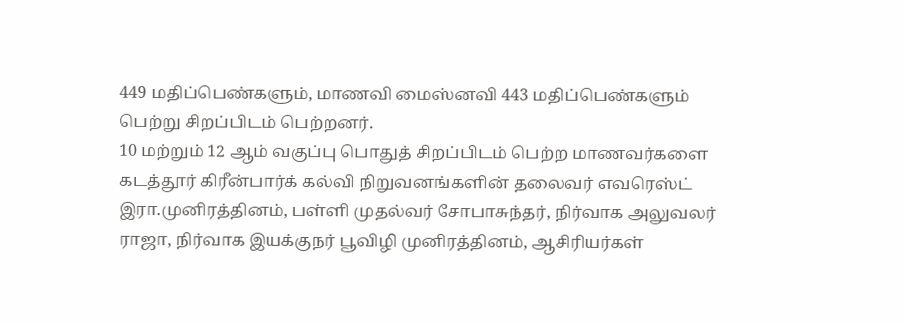449 மதிப்பெண்களும், மாணவி மைஸ்னவி 443 மதிப்பெண்களும் பெற்று சிறப்பிடம் பெற்றனர்.
10 மற்றும் 12 ஆம் வகுப்பு பொதுத் சிறப்பிடம் பெற்ற மாணவர்களை கடத்தூர் கிரீன்பார்க் கல்வி நிறுவனங்களின் தலைவர் எவரெஸ்ட் இரா.முனிரத்தினம், பள்ளி முதல்வர் சோபாசுந்தர், நிர்வாக அலுவலர் ராஜா, நிர்வாக இயக்குநர் பூவிழி முனிரத்தினம், ஆசிரியர்கள்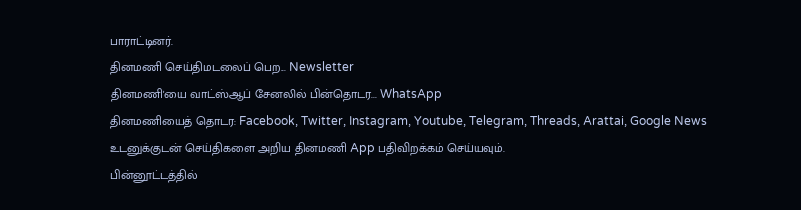பாராட்டினர்.
தினமணி செய்திமடலைப் பெற... Newsletter
தினமணி'யை வாட்ஸ்ஆப் சேனலில் பின்தொடர... WhatsApp
தினமணியைத் தொடர: Facebook, Twitter, Instagram, Youtube, Telegram, Threads, Arattai, Google News
உடனுக்குடன் செய்திகளை அறிய தினமணி App பதிவிறக்கம் செய்யவும்.
பின்னூட்டத்தில்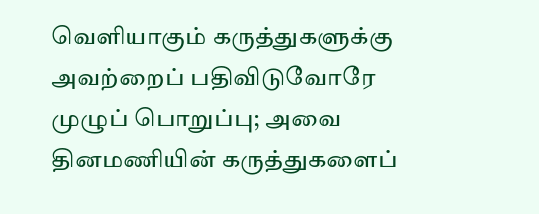வெளியாகும் கருத்துகளுக்கு அவற்றைப் பதிவிடுவோரே முழுப் பொறுப்பு; அவை தினமணியின் கருத்துகளைப்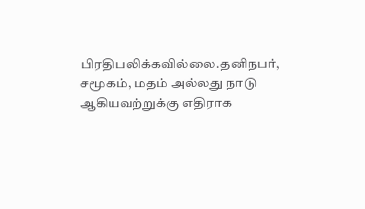பிரதிபலிக்கவில்லை.தனிநபர், சமூகம், மதம் அல்லது நாடு ஆகியவற்றுக்கு எதிராக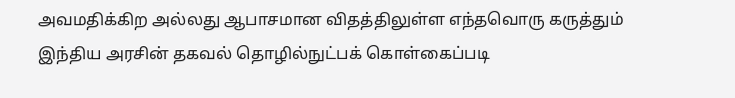அவமதிக்கிற அல்லது ஆபாசமான விதத்திலுள்ள எந்தவொரு கருத்தும் இந்திய அரசின் தகவல் தொழில்நுட்பக் கொள்கைப்படி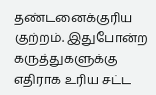தண்டனைக்குரிய குற்றம். இதுபோன்ற கருத்துகளுக்கு எதிராக உரிய சட்ட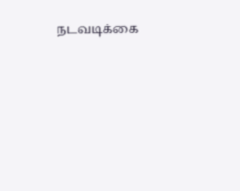நடவடிக்கை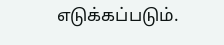எடுக்கப்படும்.